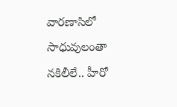వారణాసిలో సాధువులంతా నకిలీలే.. హీరో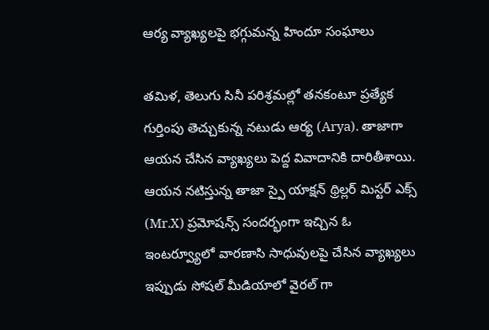ఆర్య వ్యాఖ్యలపై భగ్గుమన్న హిందూ సంఘాలు

తమిళ, తెలుగు సినీ పరిశ్రమల్లో తనకంటూ ప్రత్యేక గుర్తింపు తెచ్చుకున్న నటుడు ఆర్య (Arya). తాజాగా ఆయన చేసిన వ్యాఖ్యలు పెద్ద వివాదానికి దారితీశాయి. ఆయన నటిస్తున్న తాజా స్పై యాక్షన్ థ్రిల్లర్ మిస్టర్ ఎక్స్ (Mr.X) ప్రమోషన్స్ సందర్భంగా ఇచ్చిన ఓ ఇంటర్వ్యూలో వారణాసి సాధువులపై చేసిన వ్యాఖ్యలు ఇప్పుడు సోషల్ మీడియాలో వైరల్ గా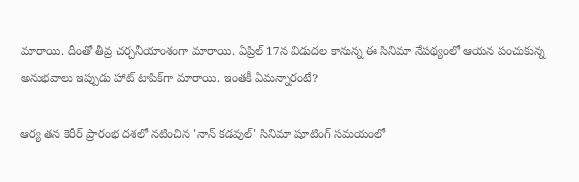మారాయి. దీంతో తీవ్ర చర్చనీయాంశంగా మారాయి. ఏప్రిల్ 17న విడుదల కానున్న ఈ సినిమా నేపథ్యంలో ఆయన పంచుకున్న అనుభవాలు ఇప్పుడు హాట్ టాపిక్‌గా మారాయి. ఇంతకీ ఏమన్నారంటే?

ఆర్య తన కెరీర్ ప్రారంభ దశలో నటించిన 'నాన్ కడవుల్' సినిమా షూటింగ్ సమయంలో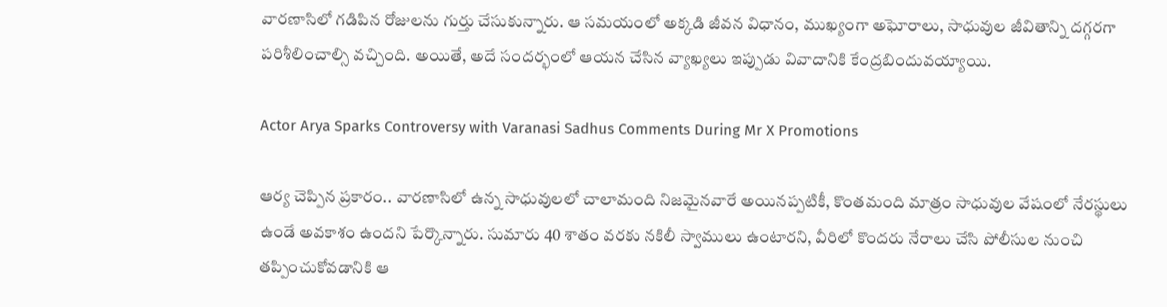వారణాసిలో గడిపిన రోజులను గుర్తు చేసుకున్నారు. ఆ సమయంలో అక్కడి జీవన విధానం, ముఖ్యంగా అఘోరాలు, సాధువుల జీవితాన్ని దగ్గరగా పరిశీలించాల్సి వచ్చింది. అయితే, అదే సందర్భంలో ఆయన చేసిన వ్యాఖ్యలు ఇప్పుడు వివాదానికి కేంద్రబిందువయ్యాయి.

Actor Arya Sparks Controversy with Varanasi Sadhus Comments During Mr X Promotions

ఆర్య చెప్పిన ప్రకారం.. వారణాసిలో ఉన్న సాధువులలో చాలామంది నిజమైనవారే అయినప్పటికీ, కొంతమంది మాత్రం సాధువుల వేషంలో నేరస్థులు ఉండే అవకాశం ఉందని పేర్కొన్నారు. సుమారు 40 శాతం వరకు నకిలీ స్వాములు ఉంటారని, వీరిలో కొందరు నేరాలు చేసి పోలీసుల నుంచి తప్పించుకోవడానికి ఆ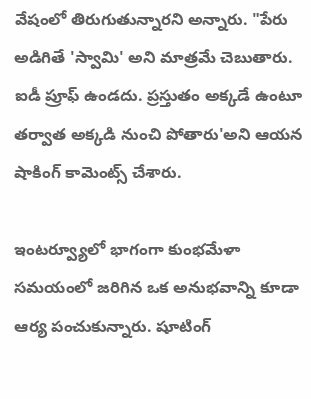వేషంలో తిరుగుతున్నారని అన్నారు. "పేరు అడిగితే 'స్వామి' అని మాత్రమే చెబుతారు. ఐడీ ప్రూఫ్ ఉండదు. ప్రస్తుతం అక్కడే ఉంటూ తర్వాత అక్కడి నుంచి పోతారు'అని ఆయన షాకింగ్ కామెంట్స్ చేశారు.

ఇంటర్వ్యూలో భాగంగా కుంభమేళా సమయంలో జరిగిన ఒక అనుభవాన్ని కూడా ఆర్య పంచుకున్నారు. షూటింగ్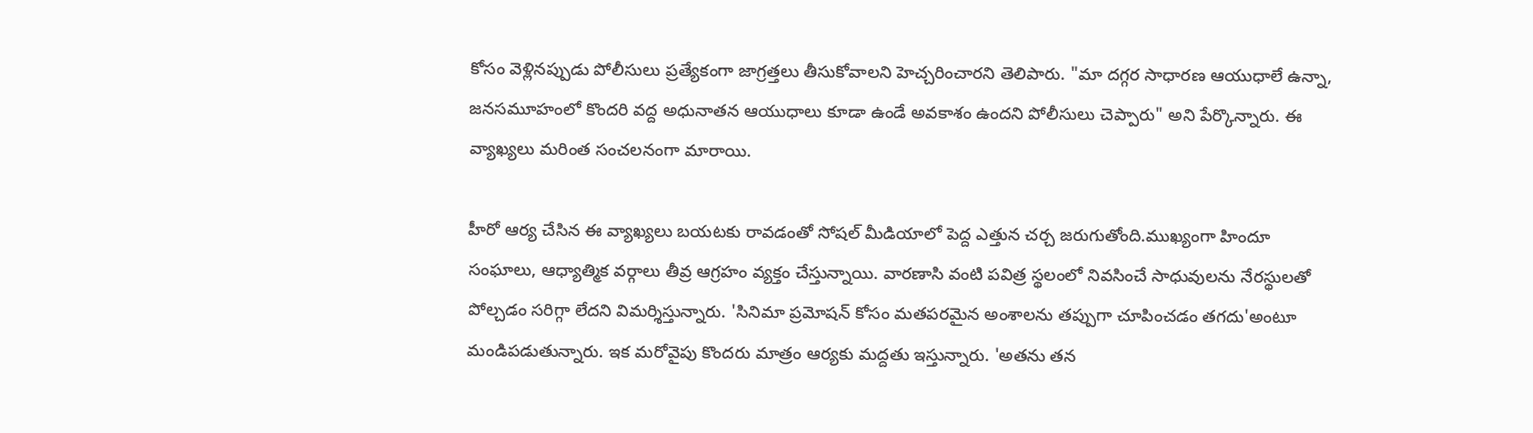కోసం వెళ్లినప్పుడు పోలీసులు ప్రత్యేకంగా జాగ్రత్తలు తీసుకోవాలని హెచ్చరించారని తెలిపారు. "మా దగ్గర సాధారణ ఆయుధాలే ఉన్నా, జనసమూహంలో కొందరి వద్ద అధునాతన ఆయుధాలు కూడా ఉండే అవకాశం ఉందని పోలీసులు చెప్పారు" అని పేర్కొన్నారు. ఈ వ్యాఖ్యలు మరింత సంచలనంగా మారాయి.

హీరో ఆర్య చేసిన ఈ వ్యాఖ్యలు బయటకు రావడంతో సోషల్ మీడియాలో పెద్ద ఎత్తున చర్చ జరుగుతోంది.ముఖ్యంగా హిందూ సంఘాలు, ఆధ్యాత్మిక వర్గాలు తీవ్ర ఆగ్రహం వ్యక్తం చేస్తున్నాయి. వారణాసి వంటి పవిత్ర స్థలంలో నివసించే సాధువులను నేరస్థులతో పోల్చడం సరిగ్గా లేదని విమర్శిస్తున్నారు. 'సినిమా ప్రమోషన్ కోసం మతపరమైన అంశాలను తప్పుగా చూపించడం తగదు'అంటూ మండిపడుతున్నారు. ఇక మరోవైపు కొందరు మాత్రం ఆర్యకు మద్దతు ఇస్తున్నారు. 'అతను తన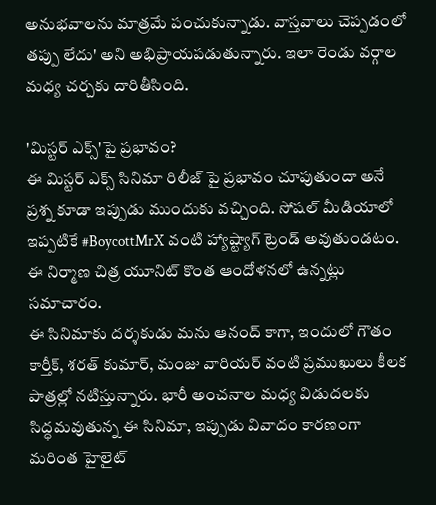అనుభవాలను మాత్రమే పంచుకున్నాడు. వాస్తవాలు చెప్పడంలో తప్పు లేదు' అని అభిప్రాయపడుతున్నారు. ఇలా రెండు వర్గాల మధ్య చర్చకు దారితీసింది.

'మిస్టర్ ఎక్స్'పై ప్రభావం?
ఈ మిస్టర్ ఎక్స్ సినిమా రిలీజ్ పై ప్రభావం చూపుతుందా అనే ప్రశ్న కూడా ఇప్పుడు ముందుకు వచ్చింది. సోషల్ మీడియాలో ఇప్పటికే #BoycottMrX వంటి హ్యాష్ట్యాగ్ ట్రెండ్ అవుతుండటం. ఈ నిర్మాణ చిత్ర యూనిట్ కొంత ఆందోళనలో ఉన్నట్లు సమాచారం.
ఈ సినిమాకు దర్శకుడు మను ఆనంద్ కాగా, ఇందులో గౌతం కార్తీక్, శరత్ కుమార్, మంజు వారియర్ వంటి ప్రముఖులు కీలక పాత్రల్లో నటిస్తున్నారు. భారీ అంచనాల మధ్య విడుదలకు సిద్ధమవుతున్న ఈ సినిమా, ఇప్పుడు వివాదం కారణంగా మరింత హైలైట్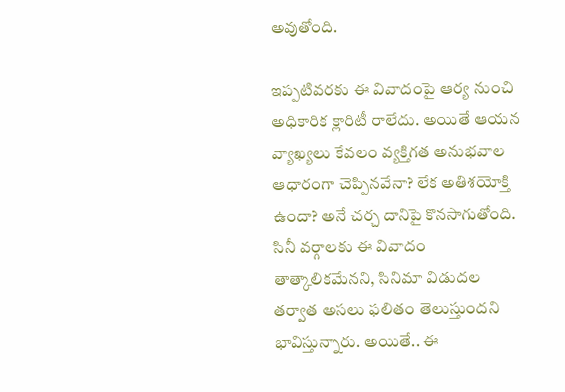అవుతోంది.

ఇప్పటివరకు ఈ వివాదంపై ఆర్య నుంచి అధికారిక క్లారిటీ రాలేదు. అయితే ఆయన వ్యాఖ్యలు కేవలం వ్యక్తిగత అనుభవాల ఆధారంగా చెప్పినవేనా? లేక అతిశయోక్తి ఉందా? అనే చర్చ దానిపై కొనసాగుతోంది. సినీ వర్గాలకు ఈ వివాదం తాత్కాలికమేనని, సినిమా విడుదల తర్వాత అసలు ఫలితం తెలుస్తుందని భావిస్తున్నారు. అయితే.. ఈ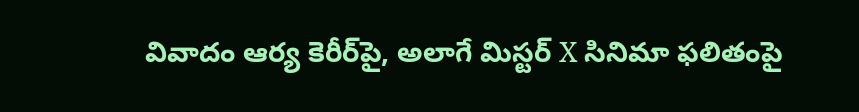వివాదం ఆర్య కెరీర్‌పై, అలాగే మిస్టర్ X సినిమా ఫలితంపై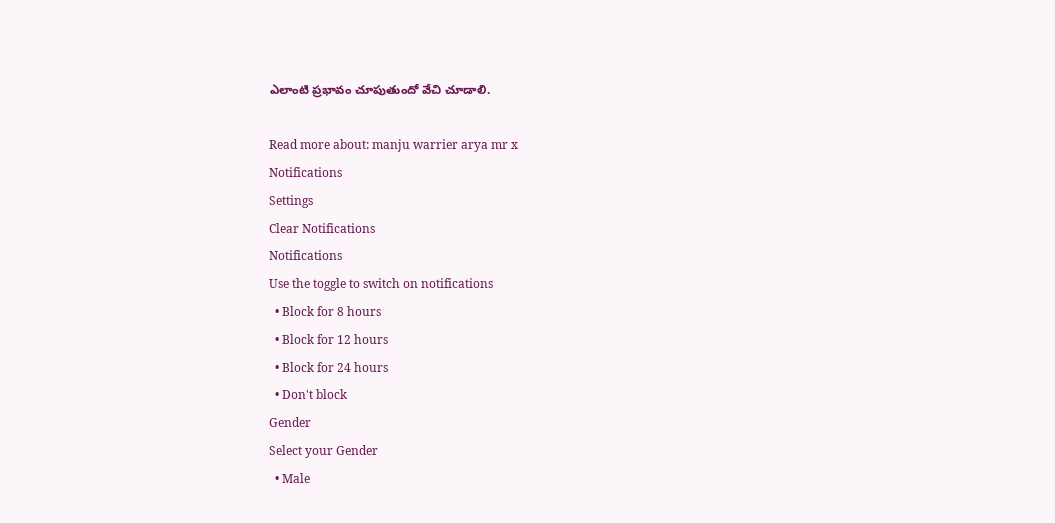ఎలాంటి ప్రభావం చూపుతుందో వేచి చూడాలి.

Read more about: manju warrier arya mr x
Notifications
Settings
Clear Notifications
Notifications
Use the toggle to switch on notifications
  • Block for 8 hours
  • Block for 12 hours
  • Block for 24 hours
  • Don't block
Gender
Select your Gender
  • Male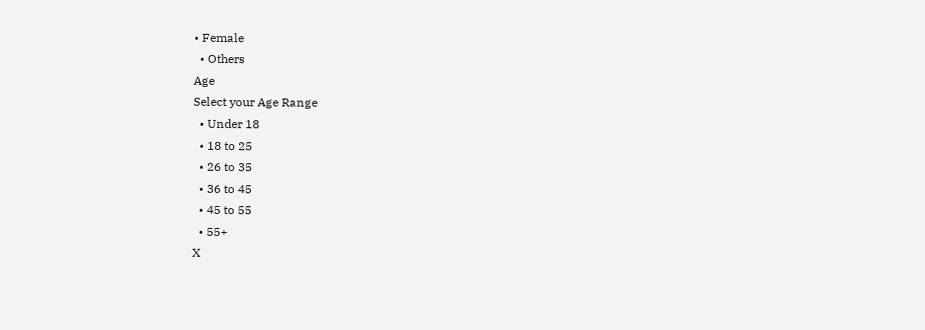• Female
  • Others
Age
Select your Age Range
  • Under 18
  • 18 to 25
  • 26 to 35
  • 36 to 45
  • 45 to 55
  • 55+
X